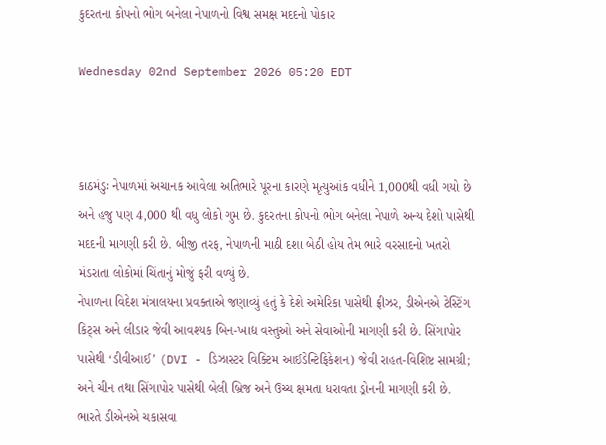કુદરતના કોપનો ભોગ બનેલા નેપાળનો વિશ્વ સમક્ષ મદદનો પોકાર

Wednesday 02nd September 2026 05:20 EDT



કાઠમંડુઃ નેપાળમાં અચાનક આવેલા અતિભારે પૂરના કારણે મૃત્યુઆંક વધીને 1,000થી વધી ગયો છે અને હજુ પણ 4,000 થી વધુ લોકો ગુમ છે. કુદરતના કોપનો ભોગ બનેલા નેપાળે અન્ય દેશો પાસેથી મદદની માગણી કરી છે. બીજી તરફ, નેપાળની માઠી દશા બેઠી હોય તેમ ભારે વરસાદનો ખતરો મંડરાતા લોકોમાં ચિંતાનું મોજું ફરી વળ્યું છે.
નેપાળના વિદેશ મંત્રાલયના પ્રવક્તાએ જણાવ્યું હતું કે દેશે અમેરિકા પાસેથી ફ્રીઝર, ડીએનએ ટેસ્ટિંગ કિટ્સ અને લીડાર જેવી આવશ્યક બિન-ખાદ્ય વસ્તુઓ અને સેવાઓની માગણી કરી છે. સિંગાપોર પાસેથી ‘ડીવીઆઈ’ (DVI - ડિઝાસ્ટર વિક્ટિમ આઈડેન્ટિફિકેશન) જેવી રાહત-વિશિષ્ટ સામગ્રી; અને ચીન તથા સિંગાપોર પાસેથી બેલી બ્રિજ અને ઉચ્ચ ક્ષમતા ધરાવતા ડ્રોનની માગણી કરી છે. ભારતે ડીએનએ ચકાસવા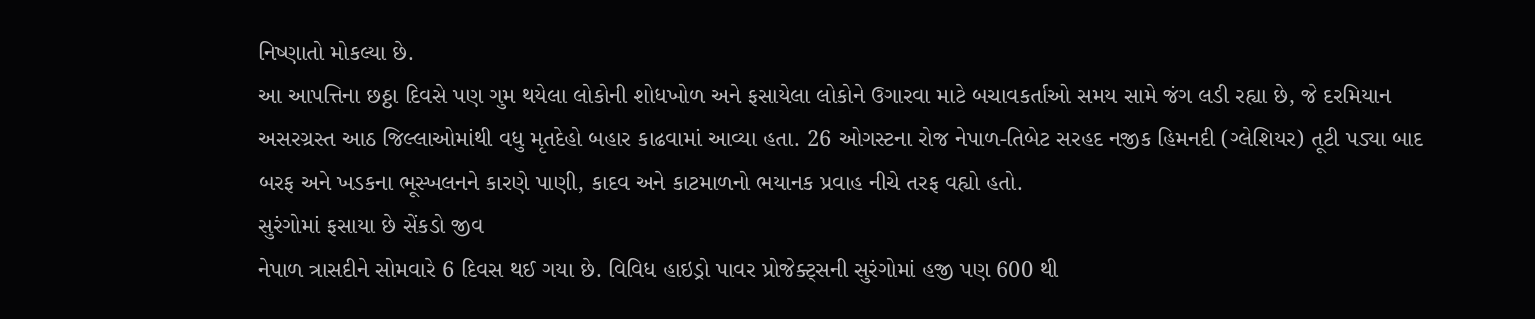નિષ્ણાતો મોકલ્યા છે.
આ આપત્તિના છઠ્ઠા દિવસે પણ ગુમ થયેલા લોકોની શોધખોળ અને ફસાયેલા લોકોને ઉગારવા માટે બચાવકર્તાઓ સમય સામે જંગ લડી રહ્યા છે, જે દરમિયાન અસરગ્રસ્ત આઠ જિલ્લાઓમાંથી વધુ મૃતદેહો બહાર કાઢવામાં આવ્યા હતા. 26 ઓગસ્ટના રોજ નેપાળ-તિબેટ સરહદ નજીક હિમનદી (ગ્લેશિયર) તૂટી પડ્યા બાદ બરફ અને ખડકના ભૂસ્ખલનને કારણે પાણી, કાદવ અને કાટમાળનો ભયાનક પ્રવાહ નીચે તરફ વહ્યો હતો.
સુરંગોમાં ફસાયા છે સેંકડો જીવ
નેપાળ ત્રાસદીને સોમવારે 6 દિવસ થઈ ગયા છે. વિવિધ હાઇડ્રો પાવર પ્રોજેક્ટ્સની સુરંગોમાં હજી પણ 600 થી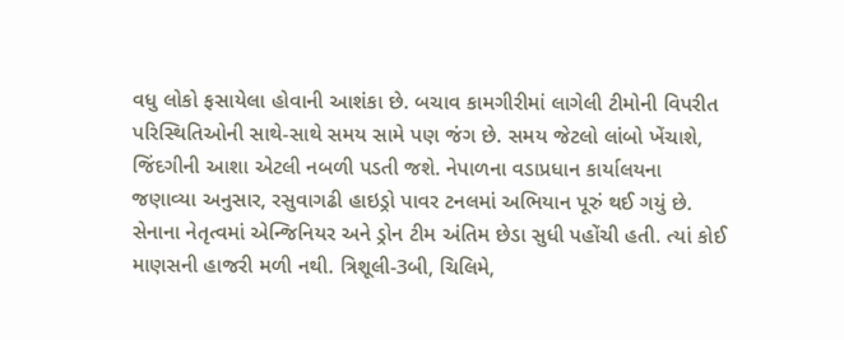વધુ લોકો ફસાયેલા હોવાની આશંકા છે. બચાવ કામગીરીમાં લાગેલી ટીમોની વિપરીત પરિસ્થિતિઓની સાથે-સાથે સમય સામે પણ જંગ છે. સમય જેટલો લાંબો ખેંચાશે, જિંદગીની આશા એટલી નબળી પડતી જશે. નેપાળના વડાપ્રધાન કાર્યાલયના જણાવ્યા અનુસાર, રસુવાગઢી હાઇડ્રો પાવર ટનલમાં અભિયાન પૂરું થઈ ગયું છે. સેનાના નેતૃત્વમાં એન્જિનિયર અને ડ્રોન ટીમ અંતિમ છેડા સુધી પહોંચી હતી. ત્યાં કોઈ માણસની હાજરી મળી નથી. ત્રિશૂલી-3બી, ચિલિમે,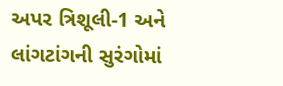અપર ત્રિશૂલી-1 અને લાંગટાંગની સુરંગોમાં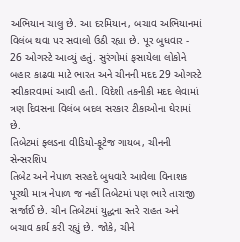અભિયાન ચાલુ છે. આ દરમિયાન, બચાવ અભિયાનમાં વિલંબ થવા પર સવાલો ઉઠી રહ્યા છે. પૂર બુધવાર - 26 ઓગસ્ટે આવ્યું હતું. સુરંગોમાં ફસાયેલા લોકોને બહાર કાઢવા માટે ભારત અને ચીનની મદદ 29 ઓગસ્ટે સ્વીકારવામાં આવી હતી. વિદેશી તકનીકી મદદ લેવામાં ત્રણ દિવસના વિલંબ બદલ સરકાર ટીકાઓના ઘેરામાં છે.
તિબેટમાં ફ્લડના વીડિયો-ફૂટેજ ગાયબ, ચીનની સેન્સરશિપ
તિબેટ અને નેપાળ સરહદે બુધવારે આવેલા વિનાશક પૂરથી માત્ર નેપાળ જ નહીં તિબેટમાં પણ ભારે તારાજી સર્જાઈ છે. ચીન તિબેટમાં યુદ્ધના સ્તરે રાહત અને બચાવ કાર્ય કરી રહ્યું છે. જોકે, ચીને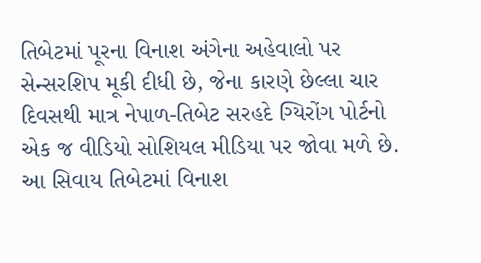તિબેટમાં પૂરના વિનાશ અંગેના અહેવાલો પર સેન્સરશિપ મૂકી દીધી છે, જેના કારણે છેલ્લા ચાર દિવસથી માત્ર નેપાળ-તિબેટ સરહદે ગ્યિરોંગ પોર્ટનો એક જ વીડિયો સોશિયલ મીડિયા પર જોવા મળે છે. આ સિવાય તિબેટમાં વિનાશ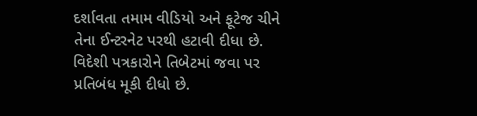દર્શાવતા તમામ વીડિયો અને ફૂટેજ ચીને તેના ઈન્ટરનેટ પરથી હટાવી દીધા છે. વિદેશી પત્રકારોને તિબેટમાં જવા પર પ્રતિબંધ મૂકી દીધો છે.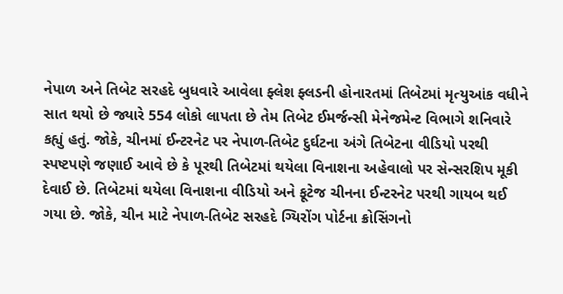નેપાળ અને તિબેટ સરહદે બુધવારે આવેલા ફ્લેશ ફ્લડની હોનારતમાં તિબેટમાં મૃત્યુઆંક વધીને સાત થયો છે જ્યારે 554 લોકો લાપતા છે તેમ તિબેટ ઈમર્જન્સી મેનેજમેન્ટ વિભાગે શનિવારે કહ્યું હતું. જોકે, ચીનમાં ઈન્ટરનેટ પર નેપાળ-તિબેટ દુર્ઘટના અંગે તિબેટના વીડિયો પરથી સ્પષ્ટપણે જણાઈ આવે છે કે પૂરથી તિબેટમાં થયેલા વિનાશના અહેવાલો પર સેન્સરશિપ મૂકી દેવાઈ છે. તિબેટમાં થયેલા વિનાશના વીડિયો અને ફૂટેજ ચીનના ઈન્ટરનેટ પરથી ગાયબ થઈ ગયા છે. જોકે, ચીન માટે નેપાળ-તિબેટ સરહદે ગ્યિરોંગ પોર્ટના ક્રોસિંગનો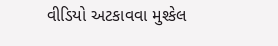વીડિયો અટકાવવા મુશ્કેલ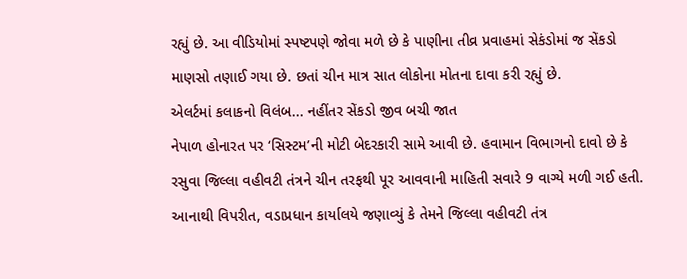રહ્યું છે. આ વીડિયોમાં સ્પષ્ટપણે જોવા મળે છે કે પાણીના તીવ્ર પ્રવાહમાં સેકંડોમાં જ સેંકડો માણસો તણાઈ ગયા છે. છતાં ચીન માત્ર સાત લોકોના મોતના દાવા કરી રહ્યું છે.
એલર્ટમાં કલાકનો વિલંબ... નહીંતર સેંકડો જીવ બચી જાત
નેપાળ હોનારત પર ‘સિસ્ટમ’ની મોટી બેદરકારી સામે આવી છે. હવામાન વિભાગનો દાવો છે કે રસુવા જિલ્લા વહીવટી તંત્રને ચીન તરફથી પૂર આવવાની માહિતી સવારે 9 વાગ્યે મળી ગઈ હતી. આનાથી વિપરીત, વડાપ્રધાન કાર્યાલયે જણાવ્યું કે તેમને જિલ્લા વહીવટી તંત્ર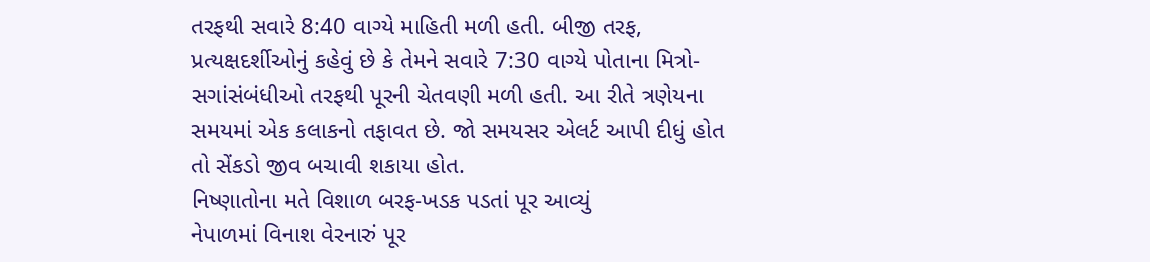તરફથી સવારે 8:40 વાગ્યે માહિતી મળી હતી. બીજી તરફ, પ્રત્યક્ષદર્શીઓનું કહેવું છે કે તેમને સવારે 7:30 વાગ્યે પોતાના મિત્રો-સગાંસંબંધીઓ તરફથી પૂરની ચેતવણી મળી હતી. આ રીતે ત્રણેયના સમયમાં એક કલાકનો તફાવત છે. જો સમયસર એલર્ટ આપી દીધું હોત તો સેંકડો જીવ બચાવી શકાયા હોત.
નિષ્ણાતોના મતે વિશાળ બરફ-ખડક પડતાં પૂર આવ્યું
નેપાળમાં વિનાશ વેરનારું પૂર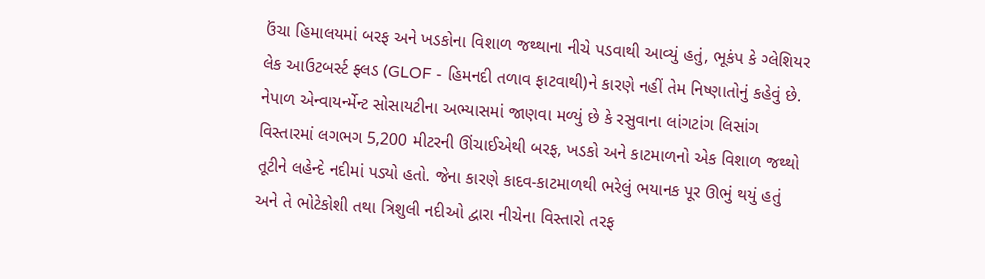ઉંચા હિમાલયમાં બરફ અને ખડકોના વિશાળ જથ્થાના નીચે પડવાથી આવ્યું હતું, ભૂકંપ કે ગ્લેશિયર લેક આઉટબર્સ્ટ ફ્લડ (GLOF - હિમનદી તળાવ ફાટવાથી)ને કારણે નહીં તેમ નિષ્ણાતોનું કહેવું છે. નેપાળ એન્વાયર્ન્મેન્ટ સોસાયટીના અભ્યાસમાં જાણવા મળ્યું છે કે રસુવાના લાંગટાંગ લિસાંગ વિસ્તારમાં લગભગ 5,200 મીટરની ઊંચાઈએથી બરફ, ખડકો અને કાટમાળનો એક વિશાળ જથ્થો તૂટીને લહેન્દે નદીમાં પડ્યો હતો. જેના કારણે કાદવ-કાટમાળથી ભરેલું ભયાનક પૂર ઊભું થયું હતું અને તે ભોટેકોશી તથા ત્રિશુલી નદીઓ દ્વારા નીચેના વિસ્તારો તરફ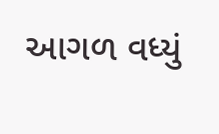આગળ વધ્યું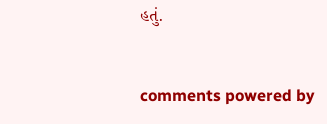હતું.


comments powered by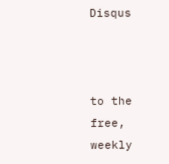Disqus



to the free, weekly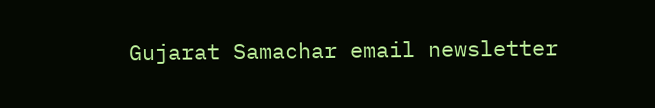Gujarat Samachar email newsletter